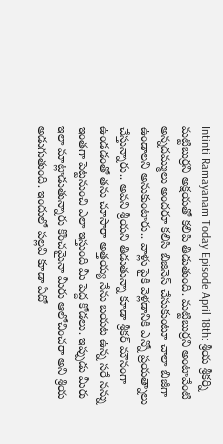Intinti Ramayanam Today Episode April 18th: శ్రీయ శ్రీకర్ని మట్టిబుర్రని అక్షయతో కలిపి తిడుతుంది. మట్టిబుర్రని అంటావేంటి అన్నదమ్ములు అందరూ కలిసి బిజినెస్ చేసుకుంటూ చాలా బిజీగా ఉండాలని అనుకుంటారు.. వాళ్లు పైకి వెళ్లడానికి ఎన్నో ప్రయత్నాలు చేస్తున్నారు.. అవని శ్రీయని తిడుతున్నా కూడా శ్రీకర్ మౌనంగా ఉండడంతో తను చూసారా అత్తయ్య నేను బయట ఉన్న సరే నన్ను ఇంతగా పెట్టనుంచి ఎలా ఇస్తుంది మీ పెద్ద కోడలు. ఇప్పుడు మీరు ఇలా మాట్లాడుతున్నారు కొంచమైనా మీరు ఆలోచించరా అని శ్రియ అడుగుతుంది. ఇందులో పల్లవి కూడా ఏదో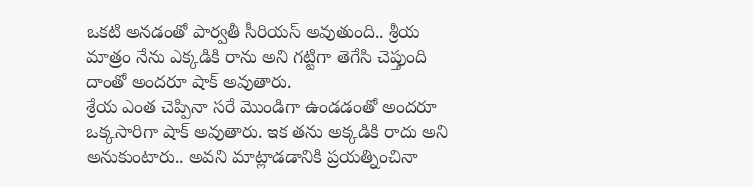ఒకటి అనడంతో పార్వతీ సీరియస్ అవుతుంది.. శ్రీయ మాత్రం నేను ఎక్కడికి రాను అని గట్టిగా తెగేసి చెప్తుంది దాంతో అందరూ షాక్ అవుతారు.
శ్రేయ ఎంత చెప్పినా సరే మొండిగా ఉండడంతో అందరూ ఒక్కసారిగా షాక్ అవుతారు. ఇక తను అక్కడికి రాదు అని అనుకుంటారు.. అవని మాట్లాడడానికి ప్రయత్నించినా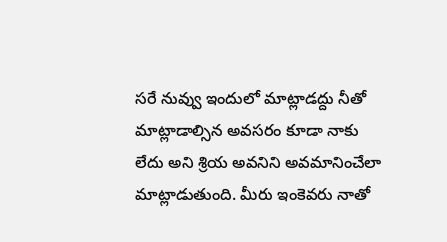సరే నువ్వు ఇందులో మాట్లాడద్దు నీతో మాట్లాడాల్సిన అవసరం కూడా నాకు లేదు అని శ్రియ అవనిని అవమానించేలా మాట్లాడుతుంది. మీరు ఇంకెవరు నాతో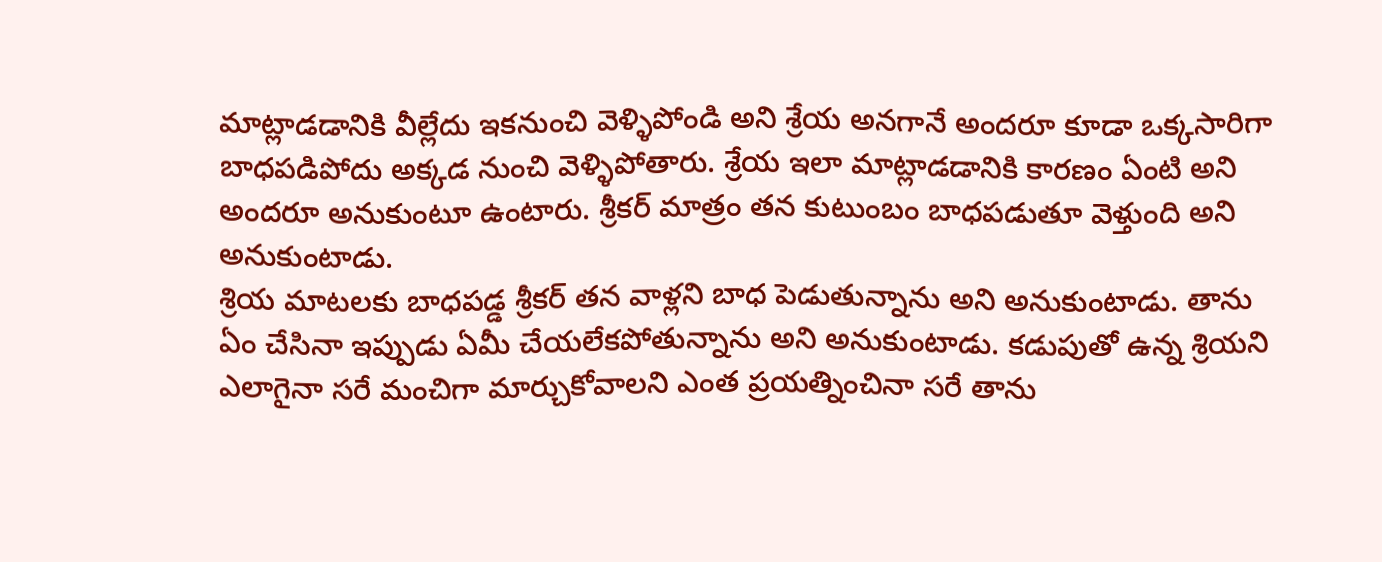మాట్లాడడానికి వీల్లేదు ఇకనుంచి వెళ్ళిపోండి అని శ్రేయ అనగానే అందరూ కూడా ఒక్కసారిగా బాధపడిపోదు అక్కడ నుంచి వెళ్ళిపోతారు. శ్రేయ ఇలా మాట్లాడడానికి కారణం ఏంటి అని అందరూ అనుకుంటూ ఉంటారు. శ్రీకర్ మాత్రం తన కుటుంబం బాధపడుతూ వెళ్తుంది అని అనుకుంటాడు.
శ్రియ మాటలకు బాధపడ్డ శ్రీకర్ తన వాళ్లని బాధ పెడుతున్నాను అని అనుకుంటాడు. తాను ఏం చేసినా ఇప్పుడు ఏమీ చేయలేకపోతున్నాను అని అనుకుంటాడు. కడుపుతో ఉన్న శ్రియని ఎలాగైనా సరే మంచిగా మార్చుకోవాలని ఎంత ప్రయత్నించినా సరే తాను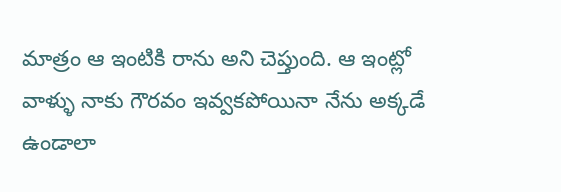మాత్రం ఆ ఇంటికి రాను అని చెప్తుంది. ఆ ఇంట్లో వాళ్ళు నాకు గౌరవం ఇవ్వకపోయినా నేను అక్కడే ఉండాలా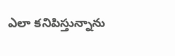ఎలా కనిపిస్తున్నాను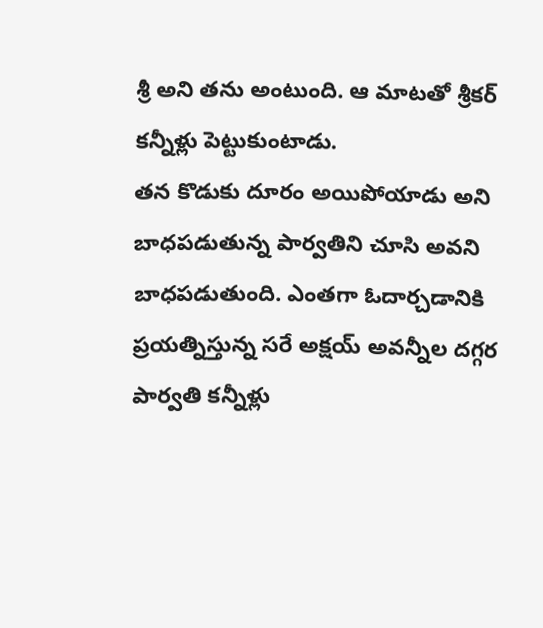శ్రీ అని తను అంటుంది. ఆ మాటతో శ్రీకర్ కన్నీళ్లు పెట్టుకుంటాడు.
తన కొడుకు దూరం అయిపోయాడు అని బాధపడుతున్న పార్వతిని చూసి అవని బాధపడుతుంది. ఎంతగా ఓదార్చడానికి ప్రయత్నిస్తున్న సరే అక్షయ్ అవన్నీల దగ్గర పార్వతి కన్నీళ్లు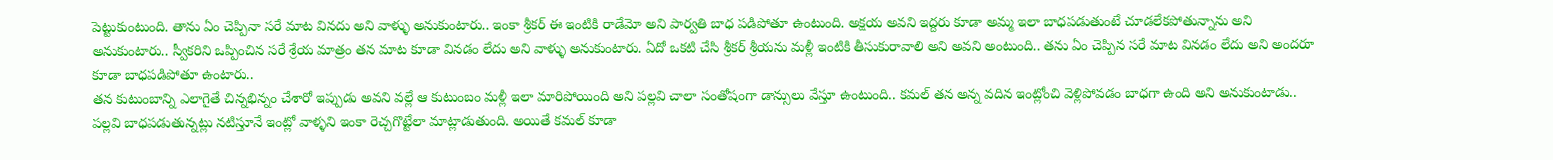పెట్టుకుంటుంది. తాను ఏం చెప్పినా సరే మాట వినదు అని వాళ్ళు అనుకుంటారు.. ఇంకా శ్రీకర్ ఈ ఇంటికి రాడేమో అని పార్వతి బాధ పడిపోతూ ఉంటుంది. అక్షయ అవని ఇద్దరు కూడా అమ్మ ఇలా బాధపడుతుంటే చూడలేకపోతున్నాను అని అనుకుంటారు.. స్వీకరిని ఒప్పించిన సరే శ్రేయ మాత్రం తన మాట కూడా వినడం లేదు అని వాళ్ళు అనుకుంటారు. ఏదో ఒకటి చేసి శ్రీకర్ శ్రీయను మళ్లీ ఇంటికి తీసుకురావాలి అని అవని అంటుంది.. తను ఏం చెప్పిన సరే మాట వినడం లేదు అని అందరూ కూడా బాధపడిపోతూ ఉంటారు..
తన కుటుంబాన్ని ఎలాగైతే చిన్నభిన్నం చేశారో ఇప్పుడు అవని వల్లే ఆ కుటుంబం మళ్లీ ఇలా మారిపోయింది అని పల్లవి చాలా సంతోషంగా డాన్సులు వేస్తూ ఉంటుంది.. కమల్ తన అన్న వదిన ఇంట్లోంచి వెళ్లిపోవడం బాధగా ఉంది అని అనుకుంటాడు.. పల్లవి బాధపడుతున్నట్లు నటిస్తూనే ఇంట్లో వాళ్ళని ఇంకా రెచ్చగొట్టేలా మాట్లాడుతుంది. అయితే కమల్ కూడా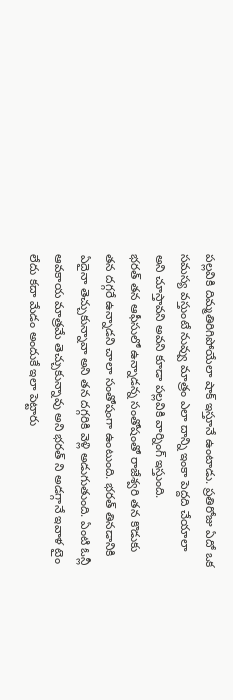పల్లవికి దిమ్మతిరిగిపోయేలా షాక్ ఇస్తూనే ఉంటాడు. ప్రతిరోజు ఏదో ఒక సమస్య వస్తుంటే నువ్వు మాత్రం ఎలా దాన్ని ఇంకా పెద్దది చేయాలా అని చూస్తావని అవని కూడా పల్లవికి వార్నింగ్ ఇస్తుంది.
భరత్ తన ఆఫీసులో ఉన్నాడన్న సంతోషంతో రాజేశ్వరి తన కొడుకు తన దగ్గరే ఉన్నాడని చాలా సంతోషంగా ఉంటుంది. భరత్ తినడానికి ఏదైనా తెచ్చుకున్నావా అని తన దగ్గరికి వెళ్లి అడుగుతుంది. ఏంటి ఓన్లీ ఆవకాయ మాత్రమే తెచ్చుకున్నావు అని భరత్ ని అడగ్గానే ఇవాళ టైం లేదు కదా మేడం అందుకే ఇలా పెట్టారు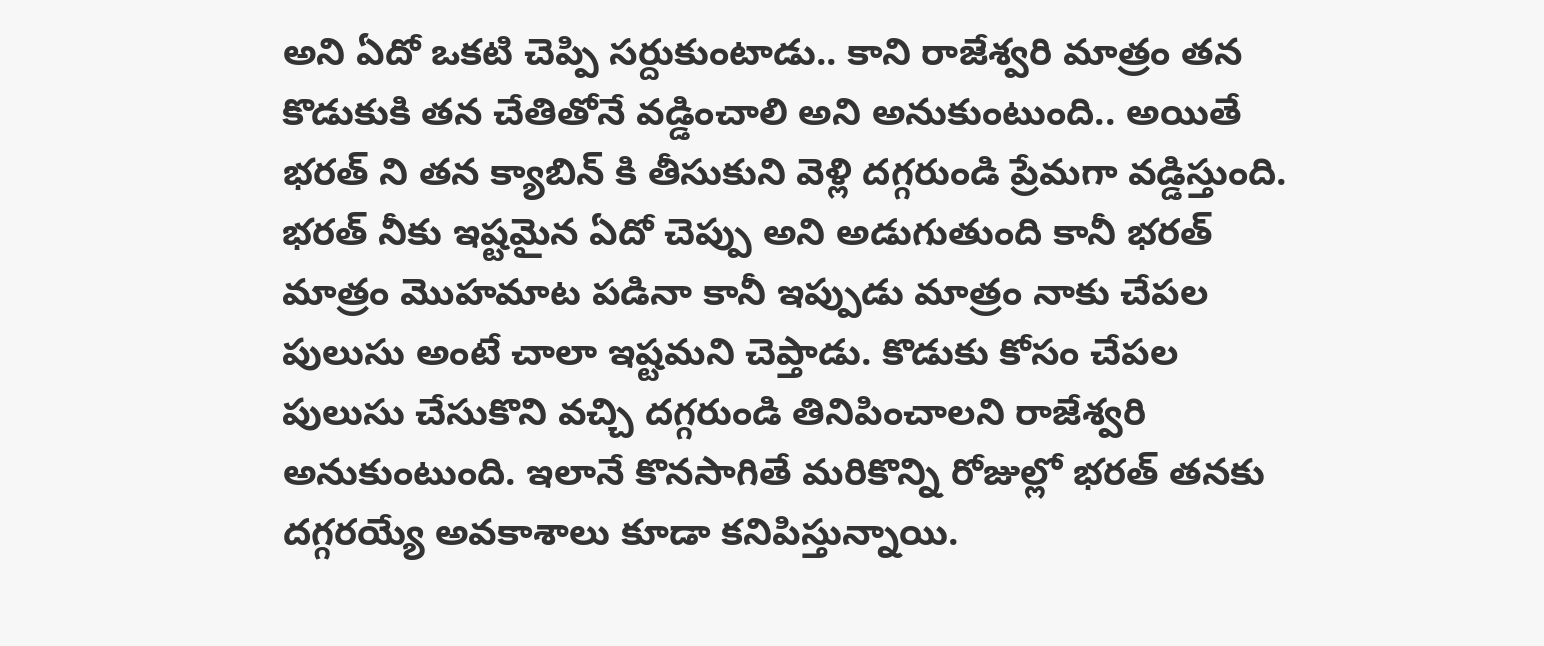అని ఏదో ఒకటి చెప్పి సర్దుకుంటాడు.. కాని రాజేశ్వరి మాత్రం తన కొడుకుకి తన చేతితోనే వడ్డించాలి అని అనుకుంటుంది.. అయితే భరత్ ని తన క్యాబిన్ కి తీసుకుని వెళ్లి దగ్గరుండి ప్రేమగా వడ్డిస్తుంది. భరత్ నీకు ఇష్టమైన ఏదో చెప్పు అని అడుగుతుంది కానీ భరత్ మాత్రం మొహమాట పడినా కానీ ఇప్పుడు మాత్రం నాకు చేపల పులుసు అంటే చాలా ఇష్టమని చెప్తాడు. కొడుకు కోసం చేపల పులుసు చేసుకొని వచ్చి దగ్గరుండి తినిపించాలని రాజేశ్వరి అనుకుంటుంది. ఇలానే కొనసాగితే మరికొన్ని రోజుల్లో భరత్ తనకు దగ్గరయ్యే అవకాశాలు కూడా కనిపిస్తున్నాయి.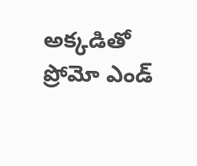అక్కడితో ప్రోమో ఎండ్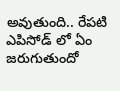అవుతుంది.. రేపటి ఎపిసోడ్ లో ఏం జరుగుతుందో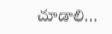చూడాలి…